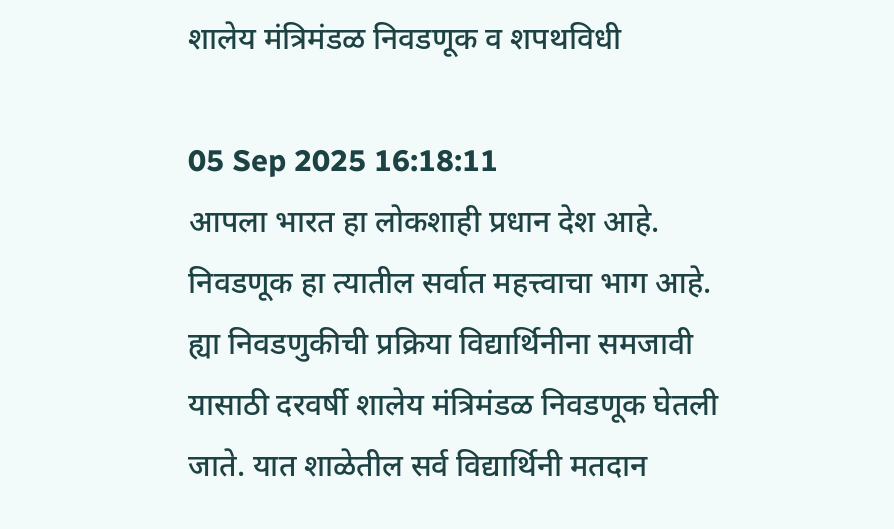शालेय मंत्रिमंडळ निवडणूक व शपथविधी

05 Sep 2025 16:18:11
आपला भारत हा लोकशाही प्रधान देश आहे. निवडणूक हा त्यातील सर्वात महत्त्वाचा भाग आहे. ह्या निवडणुकीची प्रक्रिया विद्यार्थिनीना समजावी यासाठी दरवर्षी शालेय मंत्रिमंडळ निवडणूक घेतली जाते. यात शाळेतील सर्व विद्यार्थिनी मतदान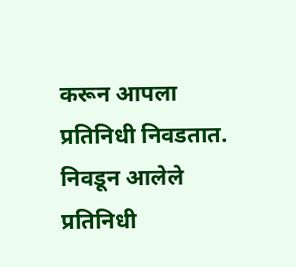करून आपला प्रतिनिधी निवडतात. निवडून आलेले प्रतिनिधी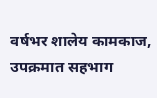वर्षभर शालेय कामकाज, उपक्रमात सहभाग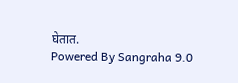घेतात.
Powered By Sangraha 9.0